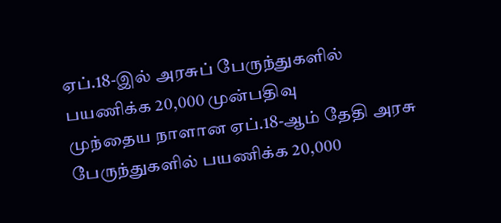ஏப்.18-இல் அரசுப் பேருந்துகளில் பயணிக்க 20,000 முன்பதிவு
முந்தைய நாளான ஏப்.18-ஆம் தேதி அரசு பேருந்துகளில் பயணிக்க 20,000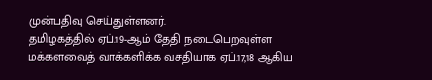முன்பதிவு செய்துள்ளனர்.
தமிழகத்தில் ஏப்.19-ஆம் தேதி நடைபெறவுள்ள மக்களவைத் வாக்களிக்க வசதியாக ஏப்.17,18 ஆகிய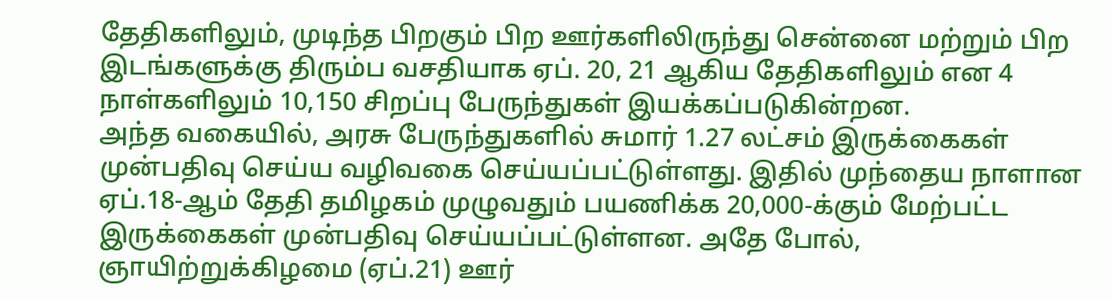தேதிகளிலும், முடிந்த பிறகும் பிற ஊர்களிலிருந்து சென்னை மற்றும் பிற இடங்களுக்கு திரும்ப வசதியாக ஏப். 20, 21 ஆகிய தேதிகளிலும் என 4 நாள்களிலும் 10,150 சிறப்பு பேருந்துகள் இயக்கப்படுகின்றன.
அந்த வகையில், அரசு பேருந்துகளில் சுமார் 1.27 லட்சம் இருக்கைகள் முன்பதிவு செய்ய வழிவகை செய்யப்பட்டுள்ளது. இதில் முந்தைய நாளான ஏப்.18-ஆம் தேதி தமிழகம் முழுவதும் பயணிக்க 20,000-க்கும் மேற்பட்ட இருக்கைகள் முன்பதிவு செய்யப்பட்டுள்ளன. அதே போல், ஞாயிற்றுக்கிழமை (ஏப்.21) ஊர்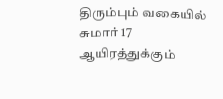திரும்பும் வகையில் சுமார் 17 ஆயிரத்துக்கும்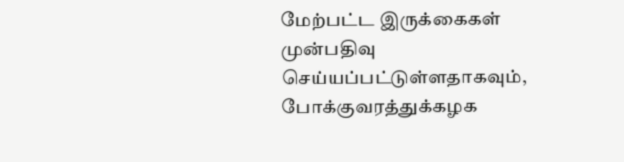மேற்பட்ட இருக்கைகள் முன்பதிவு செய்யப்பட்டுள்ளதாகவும், போக்குவரத்துக்கழக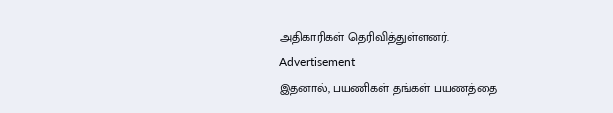அதிகாரிகள் தெரிவித்துள்ளனர்.
Advertisement
இதனால், பயணிகள் தங்கள் பயணத்தை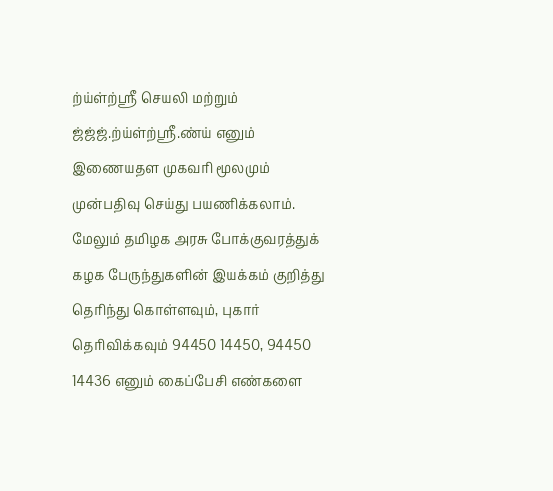ற்ய்ள்ற்ஸ்ரீ செயலி மற்றும் ஜ்ஜ்ஜ்.ற்ய்ள்ற்ஸ்ரீ.ண்ய் எனும் இணையதள முகவரி மூலமும் முன்பதிவு செய்து பயணிக்கலாம். மேலும் தமிழக அரசு போக்குவரத்துக் கழக பேருந்துகளின் இயக்கம் குறித்து தெரிந்து கொள்ளவும், புகார் தெரிவிக்கவும் 94450 14450, 94450 14436 எனும் கைப்பேசி எண்களை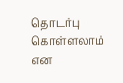தொடர்பு கொள்ளலாம் என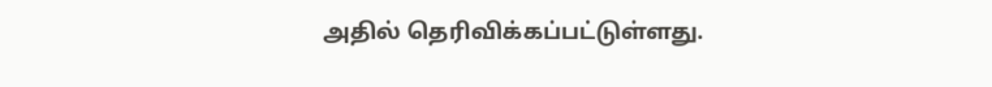அதில் தெரிவிக்கப்பட்டுள்ளது.